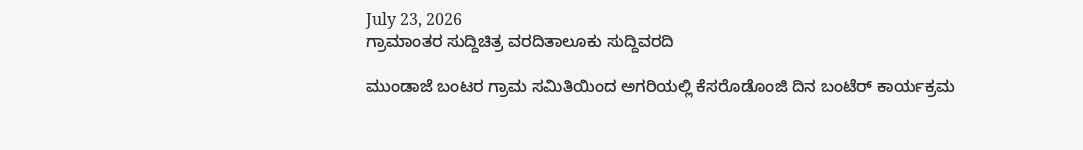July 23, 2026
ಗ್ರಾಮಾಂತರ ಸುದ್ದಿಚಿತ್ರ ವರದಿತಾಲೂಕು ಸುದ್ದಿವರದಿ

ಮುಂಡಾಜೆ ಬಂಟರ ಗ್ರಾಮ ಸಮಿತಿಯಿಂದ ಅಗರಿಯಲ್ಲಿ ಕೆಸರೊಡೊಂಜಿ ದಿನ ಬಂಟೆರ್ ಕಾರ್ಯಕ್ರಮ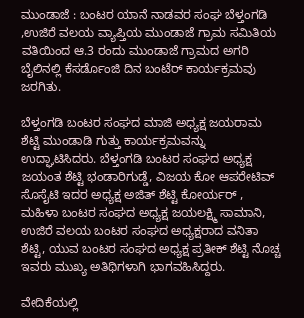ಮುಂಡಾಜೆ : ಬಂಟರ ಯಾನೆ ನಾಡವರ ಸಂಘ ಬೆಳ್ತಂಗಡಿ ,ಉಜಿರೆ ವಲಯ ವ್ಯಾಪ್ತಿಯ ಮುಂಡಾಜೆ ಗ್ರಾಮ ಸಮಿತಿಯ ವತಿಯಿಂದ ಆ.3 ರಂದು ಮುಂಡಾಜೆ ಗ್ರಾಮದ ಅಗರಿ ಬೈಲಿನಲ್ಲಿ ಕೆಸರ್ಡೊಂಜಿ ದಿನ ಬಂಟೆರ್ ಕಾರ್ಯಕ್ರಮವು ಜರಗಿತು.

ಬೆಳ್ತಂಗಡಿ ಬಂಟರ ಸಂಘದ ಮಾಜಿ ಅಧ್ಯಕ್ಷ ಜಯರಾಮ ಶೆಟ್ಟಿ ಮುಂಡಾಡಿ ಗುತ್ತು ಕಾರ್ಯಕ್ರಮವನ್ನು ಉದ್ಘಾಟಿಸಿದರು. ಬೆಳ್ತಂಗಡಿ ಬಂಟರ ಸಂಘದ ಅಧ್ಯಕ್ಷ ಜಯಂತ ಶೆಟ್ಟಿ ಭಂಡಾರಿಗುಡ್ಡೆ, ವಿಜಯ ಕೋ ಆಪರೇಟಿವ್ ಸೊಸೈಟಿ ಇದರ ಅಧ್ಯಕ್ಷ ಅಜಿತ್ ಶೆಟ್ಟಿ ಕೋರ್ಯರ್ , ಮಹಿಳಾ ಬಂಟರ ಸಂಘದ ಅಧ್ಯಕ್ಷ ಜಯಲಕ್ಷ್ಮಿ ಸಾಮಾನಿ, ಉಜಿರೆ ವಲಯ ಬಂಟರ ಸಂಘದ ಅಧ್ಯಕ್ಷರಾದ ವನಿತಾ ಶೆಟ್ಟಿ, ಯುವ ಬಂಟರ ಸಂಘದ ಅಧ್ಯಕ್ಷ ಪ್ರತೀಕ್ ಶೆಟ್ಟಿ ನೊಚ್ಚ ಇವರು ಮುಖ್ಯ ಅತಿಥಿಗಳಾಗಿ ಭಾಗವಹಿಸಿದ್ದರು.

ವೇದಿಕೆಯಲ್ಲಿ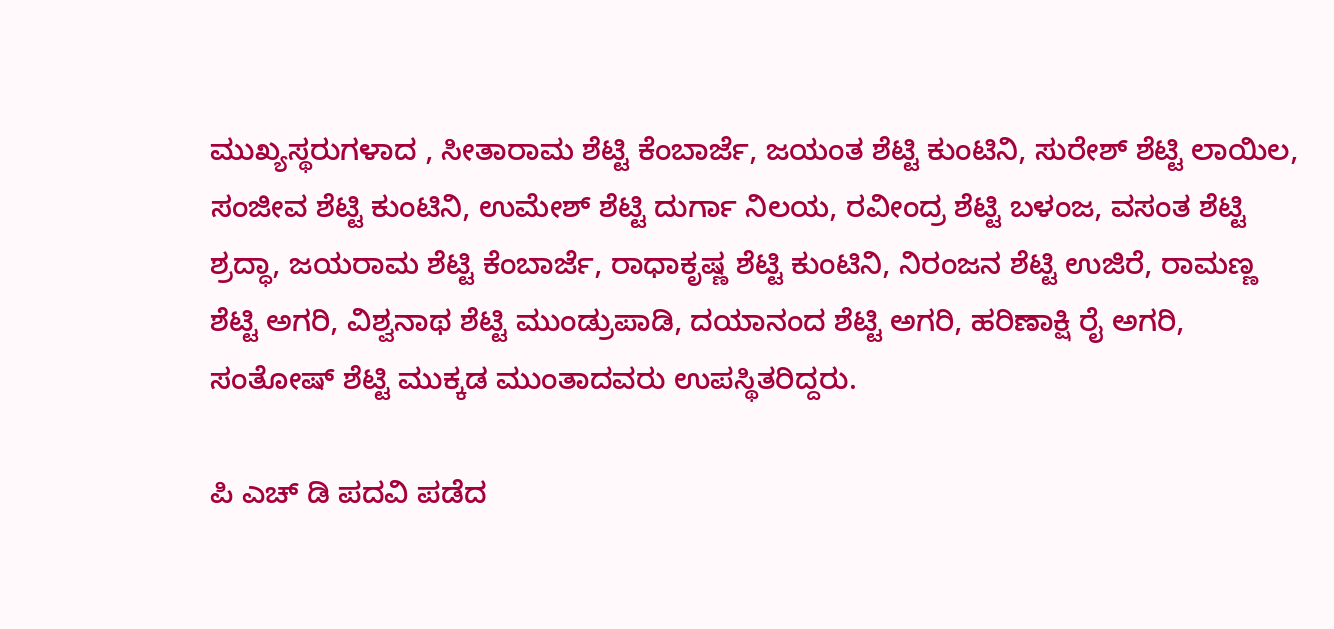ಮುಖ್ಯಸ್ಥರುಗಳಾದ , ಸೀತಾರಾಮ ಶೆಟ್ಟಿ ಕೆಂಬಾರ್ಜೆ, ಜಯಂತ ಶೆಟ್ಟಿ ಕುಂಟಿನಿ, ಸುರೇಶ್ ಶೆಟ್ಟಿ ಲಾಯಿಲ, ಸಂಜೀವ ಶೆಟ್ಟಿ ಕುಂಟಿನಿ, ಉಮೇಶ್ ಶೆಟ್ಟಿ ದುರ್ಗಾ ನಿಲಯ, ರವೀಂದ್ರ ಶೆಟ್ಟಿ ಬಳಂಜ, ವಸಂತ ಶೆಟ್ಟಿ ಶ್ರದ್ಧಾ, ಜಯರಾಮ ಶೆಟ್ಟಿ ಕೆಂಬಾರ್ಜೆ, ರಾಧಾಕೃಷ್ಣ ಶೆಟ್ಟಿ ಕುಂಟಿನಿ, ನಿರಂಜನ ಶೆಟ್ಟಿ ಉಜಿರೆ, ರಾಮಣ್ಣ ಶೆಟ್ಟಿ ಅಗರಿ, ವಿಶ್ವನಾಥ ಶೆಟ್ಟಿ ಮುಂಡ್ರುಪಾಡಿ, ದಯಾನಂದ ಶೆಟ್ಟಿ ಅಗರಿ, ಹರಿಣಾಕ್ಷಿ ರೈ ಅಗರಿ, ಸಂತೋಷ್ ಶೆಟ್ಟಿ ಮುಕ್ಕಡ ಮುಂತಾದವರು ಉಪಸ್ಥಿತರಿದ್ದರು.

ಪಿ ಎಚ್ ಡಿ ಪದವಿ ಪಡೆದ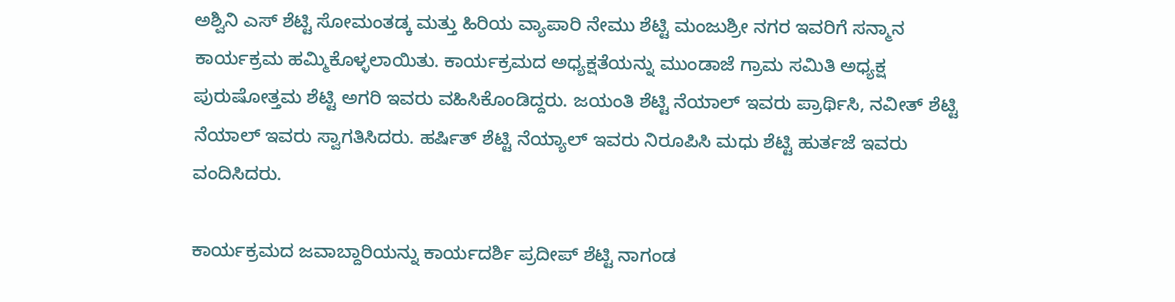ಅಶ್ವಿನಿ ಎಸ್ ಶೆಟ್ಟಿ ಸೋಮಂತಡ್ಕ ಮತ್ತು ಹಿರಿಯ ವ್ಯಾಪಾರಿ ನೇಮು ಶೆಟ್ಟಿ ಮಂಜುಶ್ರೀ ನಗರ ಇವರಿಗೆ ಸನ್ಮಾನ ಕಾರ್ಯಕ್ರಮ ಹಮ್ಮಿಕೊಳ್ಳಲಾಯಿತು. ಕಾರ್ಯಕ್ರಮದ ಅಧ್ಯಕ್ಷತೆಯನ್ನು ಮುಂಡಾಜೆ ಗ್ರಾಮ ಸಮಿತಿ ಅಧ್ಯಕ್ಷ ಪುರುಷೋತ್ತಮ ಶೆಟ್ಟಿ ಅಗರಿ ಇವರು ವಹಿಸಿಕೊಂಡಿದ್ದರು. ಜಯಂತಿ ಶೆಟ್ಟಿ ನೆಯಾಲ್ ಇವರು ಪ್ರಾರ್ಥಿಸಿ, ನವೀತ್ ಶೆಟ್ಟಿ ನೆಯಾಲ್ ಇವರು ಸ್ವಾಗತಿಸಿದರು. ಹರ್ಷಿತ್ ಶೆಟ್ಟಿ ನೆಯ್ಯಾಲ್ ಇವರು ನಿರೂಪಿಸಿ ಮಧು ಶೆಟ್ಟಿ ಹುರ್ತಜೆ ಇವರು ವಂದಿಸಿದರು.

ಕಾರ್ಯಕ್ರಮದ ಜವಾಬ್ದಾರಿಯನ್ನು ಕಾರ್ಯದರ್ಶಿ ಪ್ರದೀಪ್ ಶೆಟ್ಟಿ ನಾಗಂಡ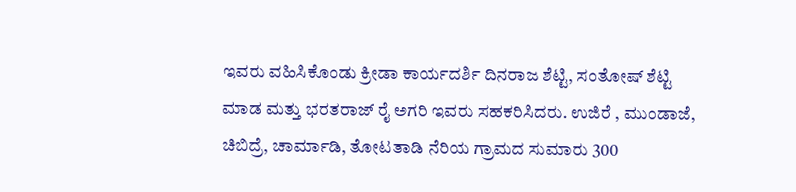ಇವರು ವಹಿಸಿಕೊಂಡು ಕ್ರೀಡಾ ಕಾರ್ಯದರ್ಶಿ ದಿನರಾಜ ಶೆಟ್ಟಿ, ಸಂತೋಷ್ ಶೆಟ್ಟಿ ಮಾಡ ಮತ್ತು ಭರತರಾಜ್ ರೈ ಅಗರಿ ಇವರು ಸಹಕರಿಸಿದರು. ಉಜಿರೆ , ಮುಂಡಾಜೆ, ಚಿಬಿದ್ರೆ, ಚಾರ್ಮಾಡಿ, ತೋಟತಾಡಿ ನೆರಿಯ ಗ್ರಾಮದ ಸುಮಾರು 300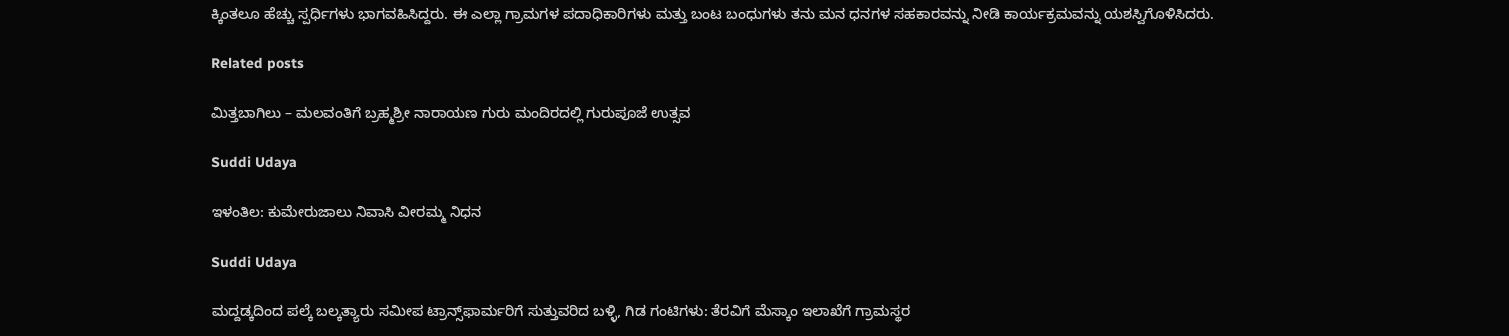ಕ್ಕಿಂತಲೂ ಹೆಚ್ಚು ಸ್ಪರ್ಧಿಗಳು ಭಾಗವಹಿಸಿದ್ದರು. ಈ ಎಲ್ಲಾ ಗ್ರಾಮಗಳ ಪದಾಧಿಕಾರಿಗಳು ಮತ್ತು ಬಂಟ ಬಂಧುಗಳು ತನು ಮನ ಧನಗಳ ಸಹಕಾರವನ್ನು ನೀಡಿ ಕಾರ್ಯಕ್ರಮವನ್ನು ಯಶಸ್ವಿಗೊಳಿಸಿದರು.

Related posts

ಮಿತ್ತಬಾಗಿಲು – ಮಲವಂತಿಗೆ ಬ್ರಹ್ಮಶ್ರೀ ನಾರಾಯಣ ಗುರು ಮಂದಿರದಲ್ಲಿ ಗುರುಪೂಜೆ ಉತ್ಸವ

Suddi Udaya

ಇಳಂತಿಲ: ಕುಮೇರುಜಾಲು ನಿವಾಸಿ ವೀರಮ್ಮ ನಿಧನ

Suddi Udaya

ಮದ್ದಡ್ಕದಿಂದ ಪಲ್ಕೆ ಬಲ್ಕತ್ಯಾರು ಸಮೀಪ ಟ್ರಾನ್ಸ್‌ಫಾರ್ಮರಿಗೆ ಸುತ್ತುವರಿದ ಬಳ್ಳಿ, ಗಿಡ ಗಂಟಿಗಳು: ತೆರವಿಗೆ ಮೆಸ್ಕಾಂ ಇಲಾಖೆಗೆ ಗ್ರಾಮಸ್ಥರ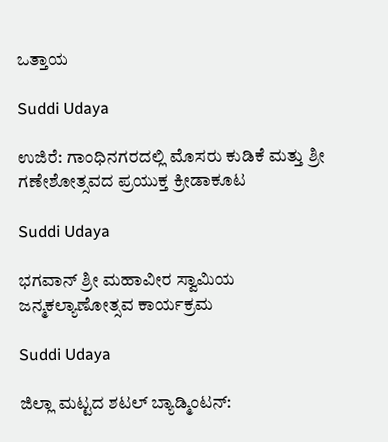ಒತ್ತಾಯ

Suddi Udaya

ಉಜಿರೆ: ಗಾಂಧಿನಗರದಲ್ಲಿ ಮೊಸರು ಕುಡಿಕೆ ಮತ್ತು ಶ್ರೀ ಗಣೇಶೋತ್ಸವದ ಪ್ರಯುಕ್ತ ಕ್ರೀಡಾಕೂಟ

Suddi Udaya

ಭಗವಾನ್ ಶ್ರೀ ಮಹಾವೀರ ಸ್ವಾಮಿಯ ಜನ್ಮಕಲ್ಯಾಣೋತ್ಸವ ಕಾರ್ಯಕ್ರಮ

Suddi Udaya

ಜಿಲ್ಲಾ ಮಟ್ಟದ ಶಟಲ್ ಬ್ಯಾಡ್ಮಿಂಟನ್: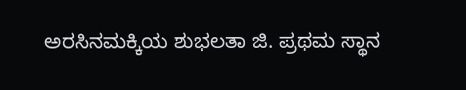ಅರಸಿನಮಕ್ಕಿಯ ಶುಭಲತಾ ಜಿ. ಪ್ರಥಮ ಸ್ಥಾನ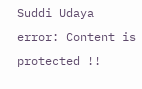Suddi Udaya
error: Content is protected !!